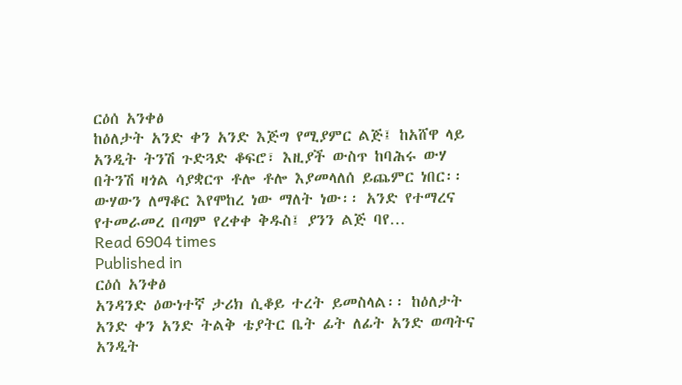ርዕሰ አንቀፅ
ከዕለታት አንድ ቀን አንድ እጅግ የሚያምር ልጅ፤ ከአሸዋ ላይ አንዲት ትንሽ ጉድጓድ ቆፍሮ፣ እዚያች ውስጥ ከባሕሩ ውሃ በትንሽ ዛጎል ሳያቋርጥ ቶሎ ቶሎ እያመላለሰ ይጨምር ነበር፡፡ ውሃውን ለማቆር እየሞከረ ነው ማለት ነው፡፡ አንድ የተማረና የተመራመረ በጣም የረቀቀ ቅዱስ፤ ያንን ልጅ ባየ…
Read 6904 times
Published in
ርዕሰ አንቀፅ
አንዳንድ ዕውነተኛ ታሪክ ሲቆይ ተረት ይመስላል፡፡ ከዕለታት አንድ ቀን አንድ ትልቅ ቴያትር ቤት ፊት ለፊት አንድ ወጣትና አንዲት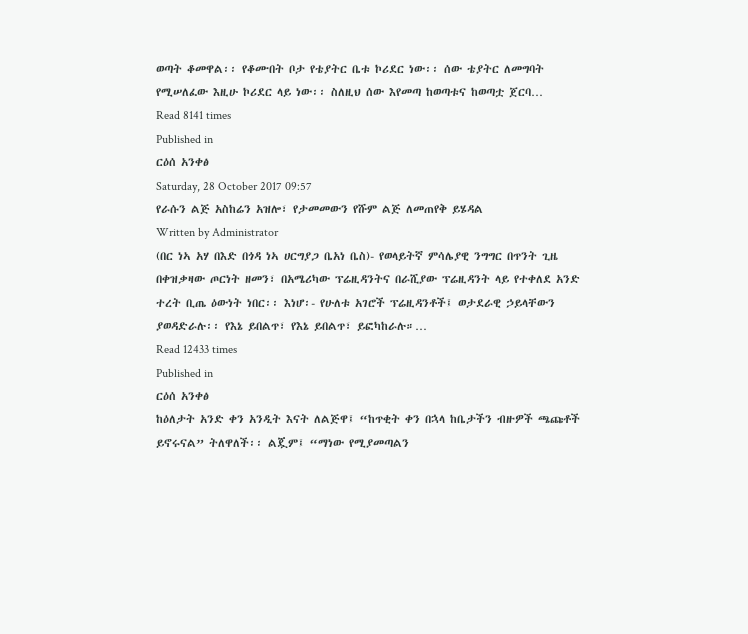ወጣት ቆመዋል፡፡ የቆሙበት ቦታ የቴያትር ቤቱ ኮሪደር ነው፡፡ ሰው ቴያትር ለመግባት የሚሠለፈው እዚሁ ኮሪደር ላይ ነው፡፡ ስለዚህ ሰው እየመጣ ከወጣቱና ከወጣቷ ጀርባ…
Read 8141 times
Published in
ርዕሰ አንቀፅ
Saturday, 28 October 2017 09:57
የራሱን ልጅ አስከሬን አዝሎ፣ የታመመውን የሹም ልጅ ለመጠየቅ ይሄዳል
Written by Administrator
(በር ነኣ አሃ በእድ በጎዳ ነኣ ሀርግያጋ ቤአነ ቤስ)- የወላይትኛ ምሳሌያዊ ንግግር በጥንት ጊዜ በቀዝቃዛው ጦርነት ዘመን፣ በአሜሪካው ፕሬዚዳንትና በራሺያው ፕሬዚዳንት ላይ የተቀለደ አንድ ተረት ቢጤ ዕውነት ነበር፡፡ እነሆ፡- የሁለቱ አገሮች ፕሬዚዳንቶች፤ ወታደራዊ ኃይላቸውን ያወዳድራሉ፡፡ የእኔ ይበልጥ፣ የእኔ ይበልጥ፣ ይፎካከራሉ።…
Read 12433 times
Published in
ርዕሰ አንቀፅ
ከዕለታት አንድ ቀን አንዲት እናት ለልጅዋ፤ “ከጥቂት ቀን በኋላ ከቤታችን ብዙዎች ጫጩቶች ይኖሩናል” ትለዋለች፡፡ ልጇም፤ “ማነው የሚያመጣልን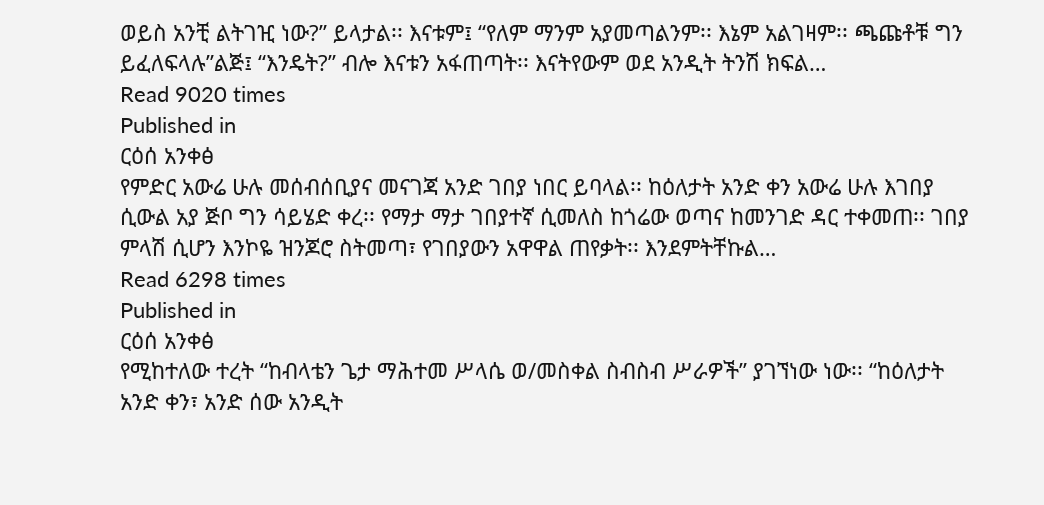ወይስ አንቺ ልትገዢ ነው?” ይላታል፡፡ እናቱም፤ “የለም ማንም አያመጣልንም፡፡ እኔም አልገዛም፡፡ ጫጩቶቹ ግን ይፈለፍላሉ”ልጅ፤ “እንዴት?” ብሎ እናቱን አፋጠጣት፡፡ እናትየውም ወደ አንዲት ትንሽ ክፍል…
Read 9020 times
Published in
ርዕሰ አንቀፅ
የምድር አውሬ ሁሉ መሰብሰቢያና መናገጃ አንድ ገበያ ነበር ይባላል፡፡ ከዕለታት አንድ ቀን አውሬ ሁሉ እገበያ ሲውል አያ ጅቦ ግን ሳይሄድ ቀረ፡፡ የማታ ማታ ገበያተኛ ሲመለስ ከጎሬው ወጣና ከመንገድ ዳር ተቀመጠ፡፡ ገበያ ምላሽ ሲሆን እንኮዬ ዝንጆሮ ስትመጣ፣ የገበያውን አዋዋል ጠየቃት፡፡ እንደምትቸኩል…
Read 6298 times
Published in
ርዕሰ አንቀፅ
የሚከተለው ተረት “ከብላቴን ጌታ ማሕተመ ሥላሴ ወ/መስቀል ስብስብ ሥራዎች” ያገኘነው ነው፡፡ “ከዕለታት አንድ ቀን፣ አንድ ሰው አንዲት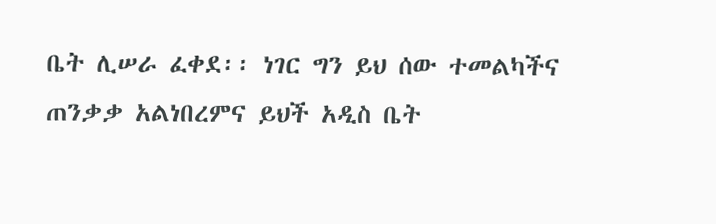ቤት ሊሠራ ፈቀደ፡፡ ነገር ግን ይህ ሰው ተመልካችና ጠንቃቃ አልነበረምና ይህች አዲስ ቤት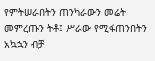የምትሠራበትን ጠንካራውን መሬት መምረጡን ትቶ፤ ሥራው የሚፋጠንበትን አኳኋን ብቻ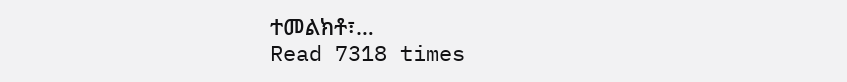ተመልክቶ፣…
Read 7318 times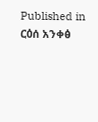Published in
ርዕሰ አንቀፅ